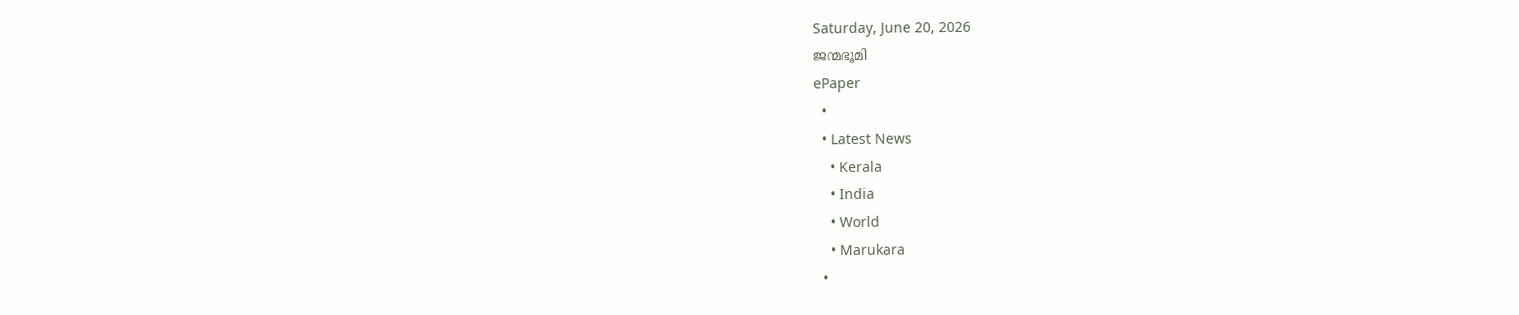Saturday, June 20, 2026
ജന്മഭൂമി
ePaper
  •
  • Latest News
    • Kerala
    • India
    • World
    • Marukara
  •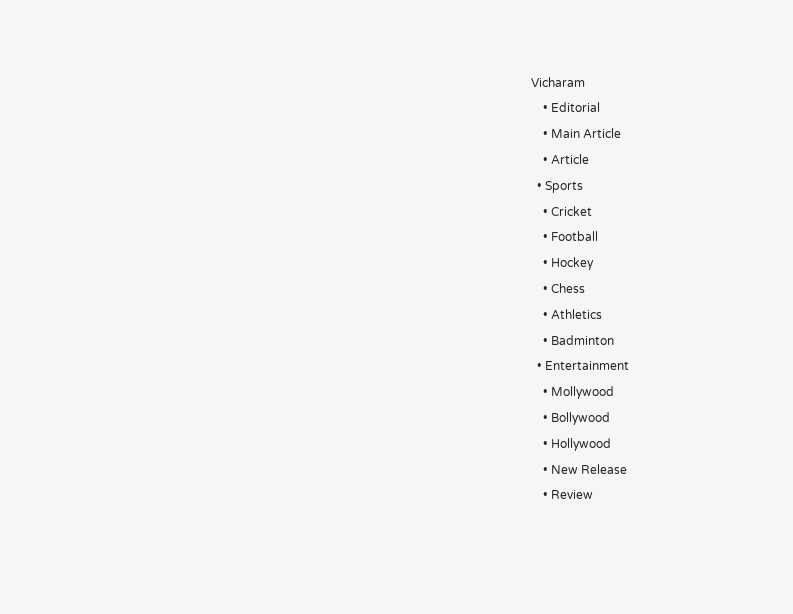Vicharam
    • Editorial
    • Main Article
    • Article
  • Sports
    • Cricket
    • Football
    • Hockey
    • Chess
    • Athletics
    • Badminton
  • Entertainment
    • Mollywood
    • Bollywood
    • Hollywood
    • New Release
    • Review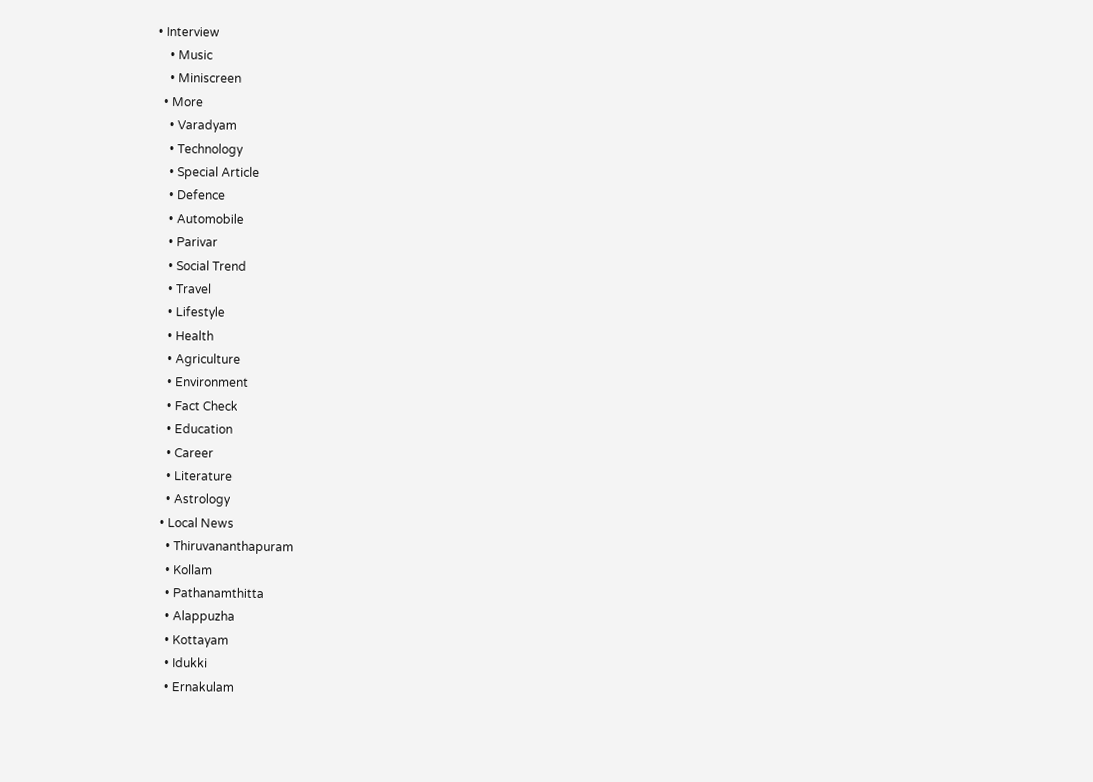• Interview
    • Music
    • Miniscreen
  • More
    • Varadyam
    • Technology
    • Special Article
    • Defence
    • Automobile
    • Parivar
    • Social Trend
    • Travel
    • Lifestyle
    • Health
    • Agriculture
    • Environment
    • Fact Check
    • Education
    • Career
    • Literature
    • Astrology
  • Local News
    • Thiruvananthapuram
    • Kollam
    • Pathanamthitta
    • Alappuzha
    • Kottayam
    • Idukki
    • Ernakulam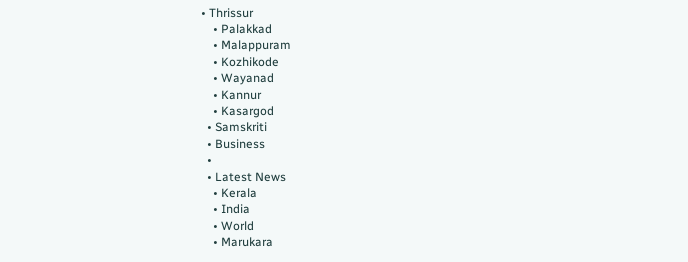• Thrissur
    • Palakkad
    • Malappuram
    • Kozhikode
    • Wayanad
    • Kannur
    • Kasargod
  • Samskriti
  • Business
  •
  • Latest News
    • Kerala
    • India
    • World
    • Marukara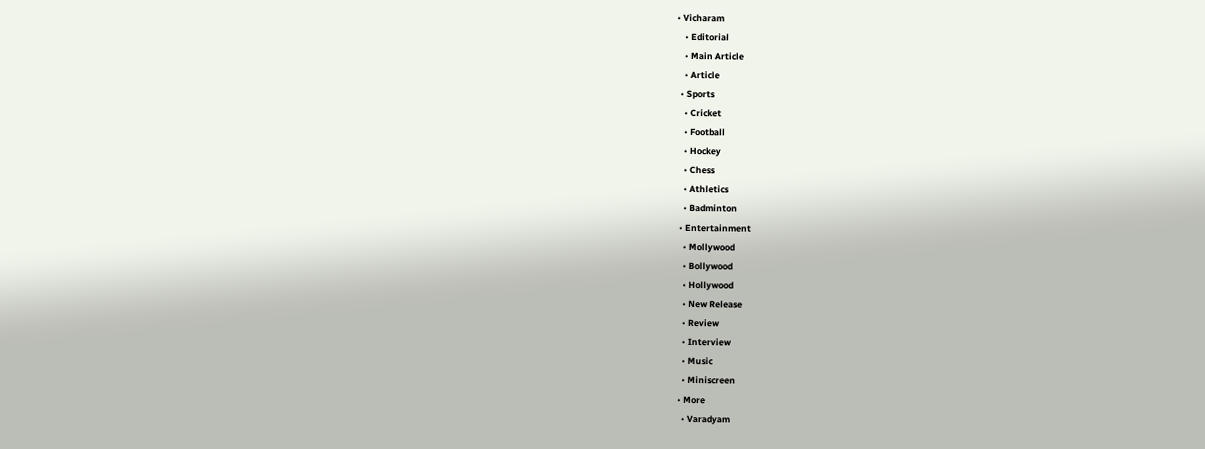• Vicharam
    • Editorial
    • Main Article
    • Article
  • Sports
    • Cricket
    • Football
    • Hockey
    • Chess
    • Athletics
    • Badminton
  • Entertainment
    • Mollywood
    • Bollywood
    • Hollywood
    • New Release
    • Review
    • Interview
    • Music
    • Miniscreen
  • More
    • Varadyam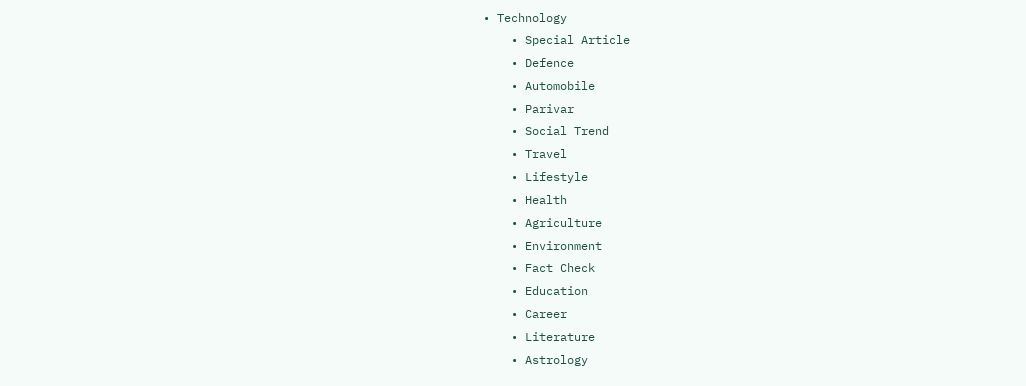• Technology
    • Special Article
    • Defence
    • Automobile
    • Parivar
    • Social Trend
    • Travel
    • Lifestyle
    • Health
    • Agriculture
    • Environment
    • Fact Check
    • Education
    • Career
    • Literature
    • Astrology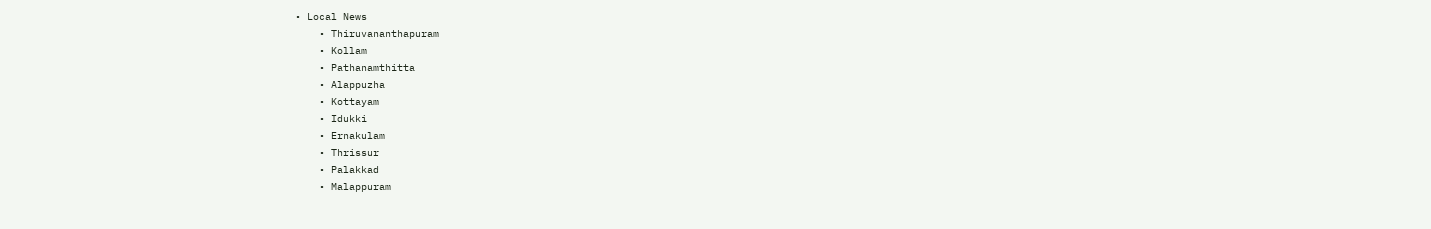• Local News
    • Thiruvananthapuram
    • Kollam
    • Pathanamthitta
    • Alappuzha
    • Kottayam
    • Idukki
    • Ernakulam
    • Thrissur
    • Palakkad
    • Malappuram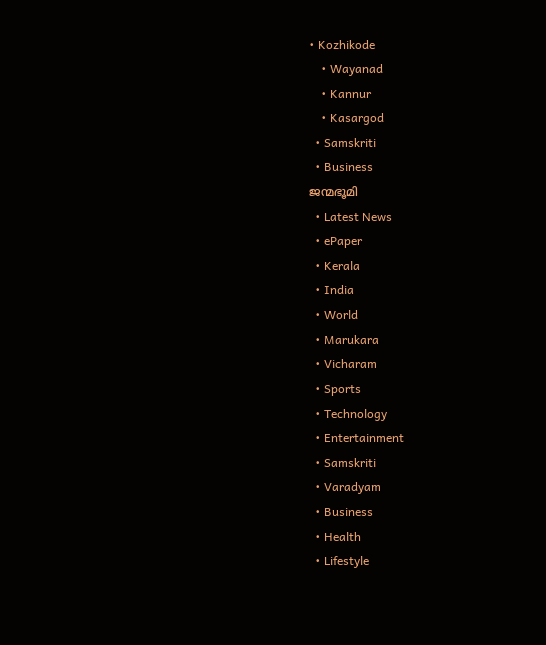• Kozhikode
    • Wayanad
    • Kannur
    • Kasargod
  • Samskriti
  • Business
ജന്മഭൂമി
  • Latest News
  • ePaper
  • Kerala
  • India
  • World
  • Marukara
  • Vicharam
  • Sports
  • Technology
  • Entertainment
  • Samskriti
  • Varadyam
  • Business
  • Health
  • Lifestyle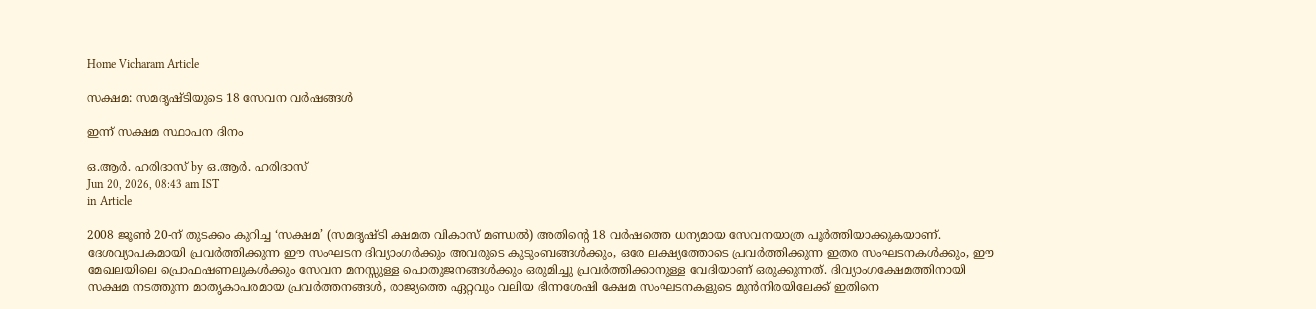Home Vicharam Article

സക്ഷമ: സമദൃഷ്ടിയുടെ 18 സേവന വര്‍ഷങ്ങള്‍

ഇന്ന് സക്ഷമ സ്ഥാപന ദിനം

ഒ.ആര്‍. ഹരിദാസ് by ഒ.ആര്‍. ഹരിദാസ്
Jun 20, 2026, 08:43 am IST
in Article

2008 ജൂണ്‍ 20-ന് തുടക്കം കുറിച്ച ‘സക്ഷമ’ (സമദൃഷ്ടി ക്ഷമത വികാസ് മണ്ഡല്‍) അതിന്റെ 18 വര്‍ഷത്തെ ധന്യമായ സേവനയാത്ര പൂര്‍ത്തിയാക്കുകയാണ്. ദേശവ്യാപകമായി പ്രവര്‍ത്തിക്കുന്ന ഈ സംഘടന ദിവ്യാംഗര്‍ക്കും അവരുടെ കുടുംബങ്ങള്‍ക്കും, ഒരേ ലക്ഷ്യത്തോടെ പ്രവര്‍ത്തിക്കുന്ന ഇതര സംഘടനകള്‍ക്കും, ഈ മേഖലയിലെ പ്രൊഫഷണലുകള്‍ക്കും സേവന മനസ്സുള്ള പൊതുജനങ്ങള്‍ക്കും ഒരുമിച്ചു പ്രവര്‍ത്തിക്കാനുള്ള വേദിയാണ് ഒരുക്കുന്നത്. ദിവ്യാംഗക്ഷേമത്തിനായി സക്ഷമ നടത്തുന്ന മാതൃകാപരമായ പ്രവര്‍ത്തനങ്ങള്‍, രാജ്യത്തെ ഏറ്റവും വലിയ ഭിന്നശേഷി ക്ഷേമ സംഘടനകളുടെ മുന്‍നിരയിലേക്ക് ഇതിനെ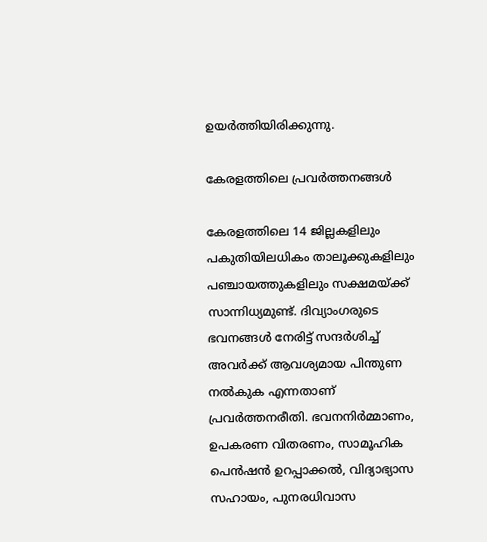ഉയര്‍ത്തിയിരിക്കുന്നു.

കേരളത്തിലെ പ്രവര്‍ത്തനങ്ങള്‍

കേരളത്തിലെ 14 ജില്ലകളിലും പകുതിയിലധികം താലൂക്കുകളിലും പഞ്ചായത്തുകളിലും സക്ഷമയ്‌ക്ക് സാന്നിധ്യമുണ്ട്. ദിവ്യാംഗരുടെ ഭവനങ്ങള്‍ നേരിട്ട് സന്ദര്‍ശിച്ച് അവര്‍ക്ക് ആവശ്യമായ പിന്തുണ നല്‍കുക എന്നതാണ് പ്രവര്‍ത്തനരീതി. ഭവനനിര്‍മ്മാണം, ഉപകരണ വിതരണം, സാമൂഹിക പെന്‍ഷന്‍ ഉറപ്പാക്കല്‍, വിദ്യാഭ്യാസ സഹായം, പുനരധിവാസ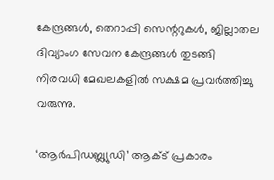കേന്ദ്രങ്ങള്‍, തെറാപ്പി സെന്ററുകള്‍, ജില്ലാതല ദിവ്യാംഗ സേവന കേന്ദ്രങ്ങള്‍ തുടങ്ങി നിരവധി മേഖലകളില്‍ സക്ഷമ പ്രവര്‍ത്തിച്ചു വരുന്നു.

‘ആര്‍പിഡബ്ല്യുഡി’ ആക്ട് പ്രകാരം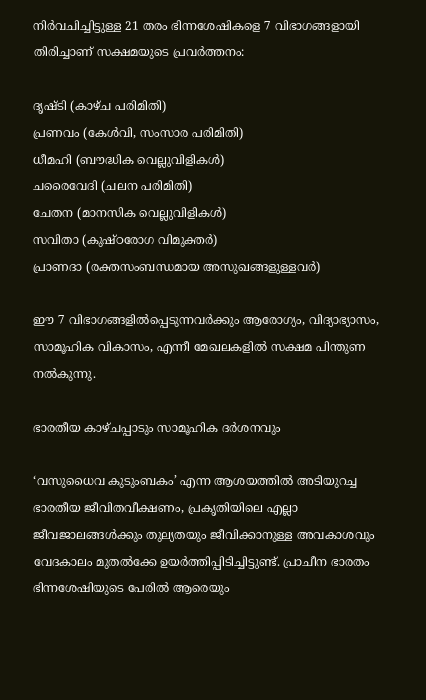നിര്‍വചിച്ചിട്ടുള്ള 21 തരം ഭിന്നശേഷികളെ 7 വിഭാഗങ്ങളായി തിരിച്ചാണ് സക്ഷമയുടെ പ്രവര്‍ത്തനം:

ദൃഷ്ടി (കാഴ്ച പരിമിതി)
പ്രണവം (കേള്‍വി, സംസാര പരിമിതി)
ധീമഹി (ബൗദ്ധിക വെല്ലുവിളികള്‍)
ചരൈവേദി (ചലന പരിമിതി)
ചേതന (മാനസിക വെല്ലുവിളികള്‍)
സവിതാ (കുഷ്ഠരോഗ വിമുക്തര്‍)
പ്രാണദാ (രക്തസംബന്ധമായ അസുഖങ്ങളുള്ളവര്‍)

ഈ 7 വിഭാഗങ്ങളില്‍പ്പെടുന്നവര്‍ക്കും ആരോഗ്യം, വിദ്യാഭ്യാസം, സാമൂഹിക വികാസം, എന്നീ മേഖലകളില്‍ സക്ഷമ പിന്തുണ നല്‍കുന്നു.

ഭാരതീയ കാഴ്ചപ്പാടും സാമൂഹിക ദര്‍ശനവും

‘വസുധൈവ കുടുംബകം’ എന്ന ആശയത്തില്‍ അടിയുറച്ച ഭാരതീയ ജീവിതവീക്ഷണം, പ്രകൃതിയിലെ എല്ലാ ജീവജാലങ്ങള്‍ക്കും തുല്യതയും ജീവിക്കാനുള്ള അവകാശവും വേദകാലം മുതല്‍ക്കേ ഉയര്‍ത്തിപ്പിടിച്ചിട്ടുണ്ട്. പ്രാചീന ഭാരതം ഭിന്നശേഷിയുടെ പേരില്‍ ആരെയും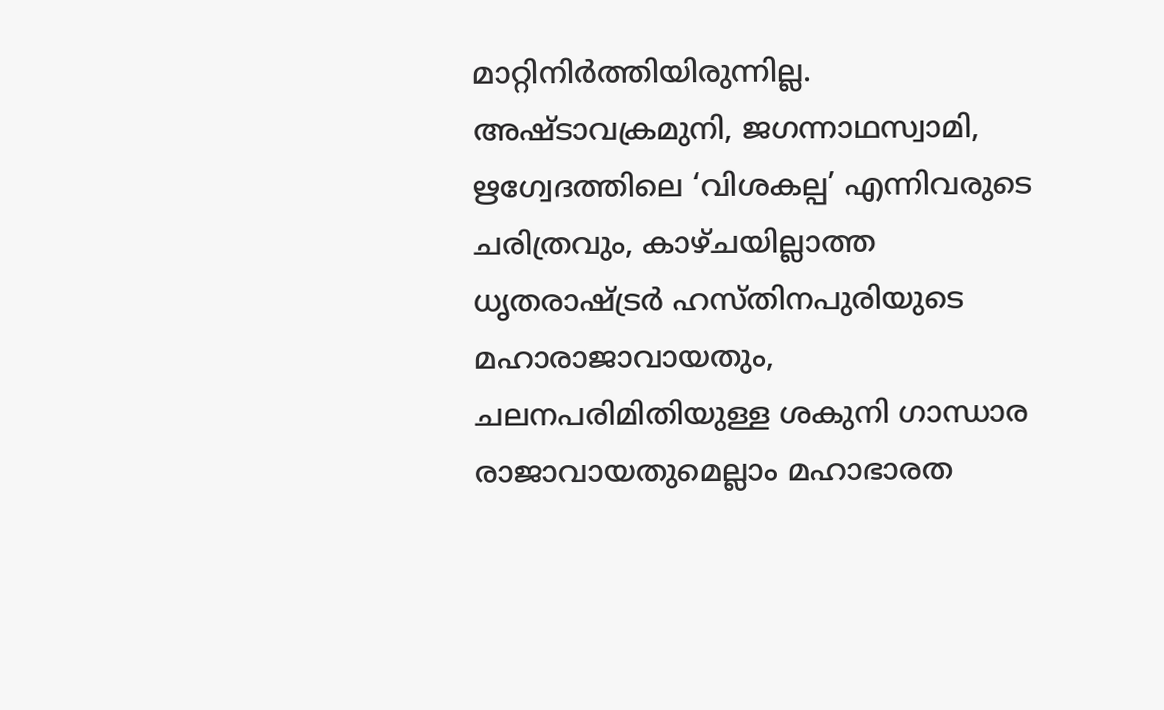മാറ്റിനിര്‍ത്തിയിരുന്നില്ല. അഷ്ടാവക്രമുനി, ജഗന്നാഥസ്വാമി, ഋഗ്വേദത്തിലെ ‘വിശകല്പ’ എന്നിവരുടെ ചരിത്രവും, കാഴ്ചയില്ലാത്ത ധൃതരാഷ്‌ട്രര്‍ ഹസ്തിനപുരിയുടെ മഹാരാജാവായതും, ചലനപരിമിതിയുള്ള ശകുനി ഗാന്ധാര രാജാവായതുമെല്ലാം മഹാഭാരത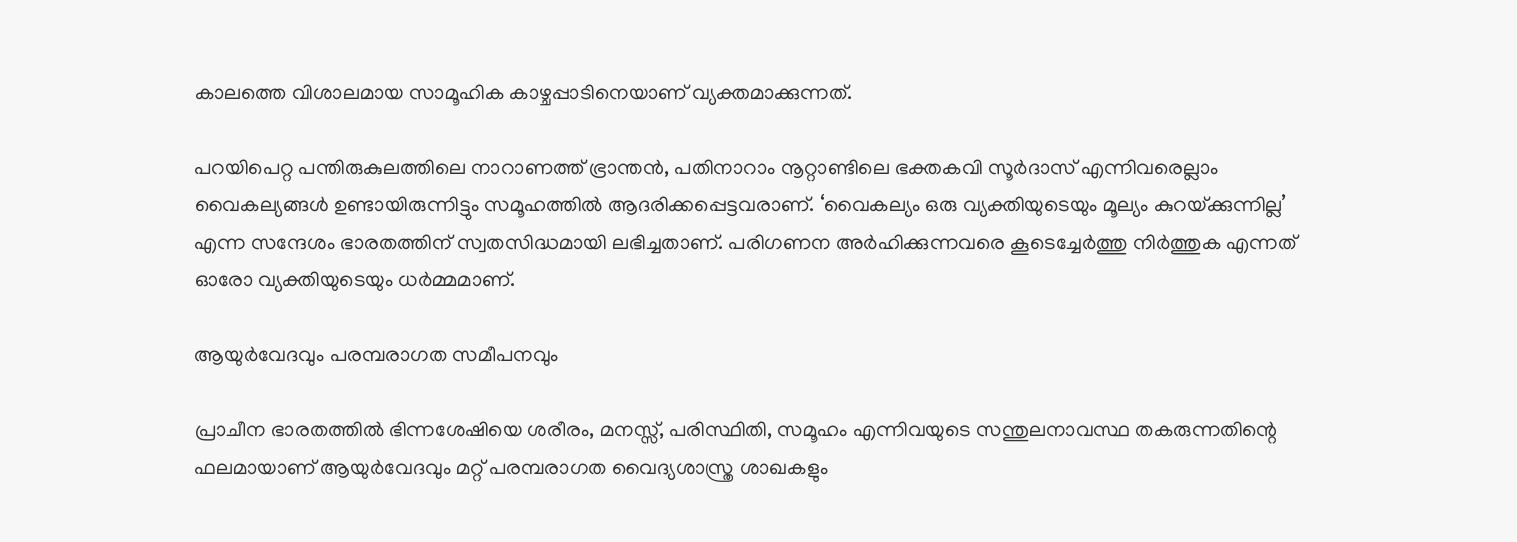കാലത്തെ വിശാലമായ സാമൂഹിക കാഴ്ചപ്പാടിനെയാണ് വ്യക്തമാക്കുന്നത്.

പറയിപെറ്റ പന്തിരുകുലത്തിലെ നാറാണത്ത് ഭ്രാന്തന്‍, പതിനാറാം നൂറ്റാണ്ടിലെ ഭക്തകവി സൂര്‍ദാസ് എന്നിവരെല്ലാം വൈകല്യങ്ങള്‍ ഉണ്ടായിരുന്നിട്ടും സമൂഹത്തില്‍ ആദരിക്കപ്പെട്ടവരാണ്. ‘വൈകല്യം ഒരു വ്യക്തിയുടെയും മൂല്യം കുറയ്‌ക്കുന്നില്ല’ എന്ന സന്ദേശം ഭാരതത്തിന് സ്വതസിദ്ധമായി ലഭിച്ചതാണ്. പരിഗണന അര്‍ഹിക്കുന്നവരെ കൂടെച്ചേര്‍ത്തു നിര്‍ത്തുക എന്നത് ഓരോ വ്യക്തിയുടെയും ധര്‍മ്മമാണ്.

ആയുര്‍വേദവും പരമ്പരാഗത സമീപനവും

പ്രാചീന ഭാരതത്തില്‍ ഭിന്നശേഷിയെ ശരീരം, മനസ്സ്, പരിസ്ഥിതി, സമൂഹം എന്നിവയുടെ സന്തുലനാവസ്ഥ തകരുന്നതിന്റെ ഫലമായാണ് ആയുര്‍വേദവും മറ്റ് പരമ്പരാഗത വൈദ്യശാസ്ത്ര ശാഖകളും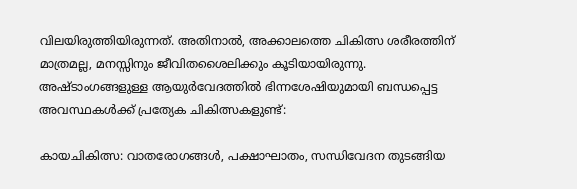വിലയിരുത്തിയിരുന്നത്. അതിനാല്‍, അക്കാലത്തെ ചികിത്സ ശരീരത്തിന് മാത്രമല്ല, മനസ്സിനും ജീവിതശൈലിക്കും കൂടിയായിരുന്നു. അഷ്ടാംഗങ്ങളുള്ള ആയുര്‍വേദത്തില്‍ ഭിന്നശേഷിയുമായി ബന്ധപ്പെട്ട അവസ്ഥകള്‍ക്ക് പ്രത്യേക ചികിത്സകളുണ്ട്:

കായചികിത്സ: വാതരോഗങ്ങള്‍, പക്ഷാഘാതം, സന്ധിവേദന തുടങ്ങിയ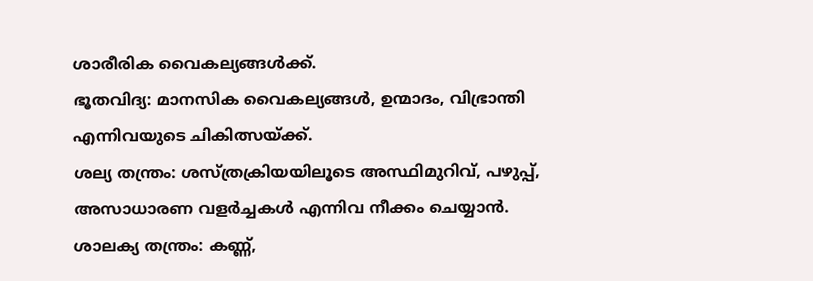ശാരീരിക വൈകല്യങ്ങള്‍ക്ക്.
ഭൂതവിദ്യ: മാനസിക വൈകല്യങ്ങള്‍, ഉന്മാദം, വിഭ്രാന്തി എന്നിവയുടെ ചികിത്സയ്‌ക്ക്.
ശല്യ തന്ത്രം: ശസ്ത്രക്രിയയിലൂടെ അസ്ഥിമുറിവ്, പഴുപ്പ്, അസാധാരണ വളര്‍ച്ചകള്‍ എന്നിവ നീക്കം ചെയ്യാന്‍.
ശാലക്യ തന്ത്രം: കണ്ണ്,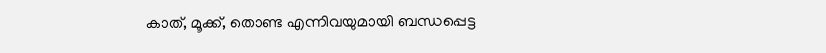കാത്, മൂക്ക്, തൊണ്ട എന്നിവയുമായി ബന്ധപ്പെട്ട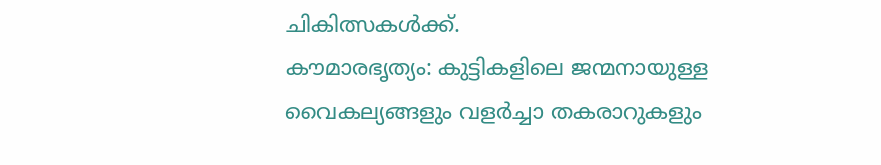ചികിത്സകള്‍ക്ക്.
കൗമാരഭൃത്യം: കുട്ടികളിലെ ജന്മനായുള്ള വൈകല്യങ്ങളും വളര്‍ച്ചാ തകരാറുകളും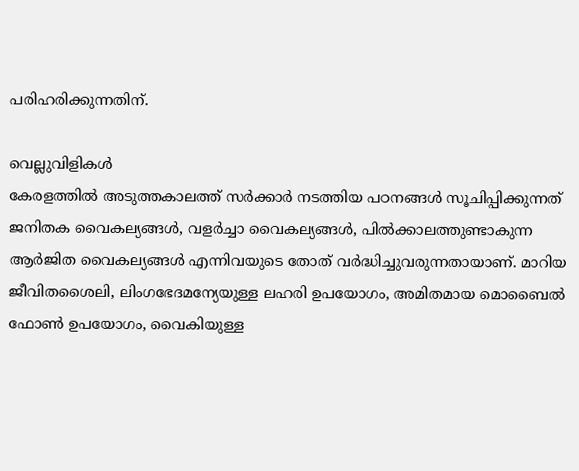പരിഹരിക്കുന്നതിന്.

വെല്ലുവിളികള്‍
കേരളത്തില്‍ അടുത്തകാലത്ത് സര്‍ക്കാര്‍ നടത്തിയ പഠനങ്ങള്‍ സൂചിപ്പിക്കുന്നത് ജനിതക വൈകല്യങ്ങള്‍, വളര്‍ച്ചാ വൈകല്യങ്ങള്‍, പില്‍ക്കാലത്തുണ്ടാകുന്ന ആര്‍ജിത വൈകല്യങ്ങള്‍ എന്നിവയുടെ തോത് വര്‍ദ്ധിച്ചുവരുന്നതായാണ്. മാറിയ ജീവിതശൈലി, ലിംഗഭേദമന്യേയുള്ള ലഹരി ഉപയോഗം, അമിതമായ മൊബൈല്‍ ഫോണ്‍ ഉപയോഗം, വൈകിയുള്ള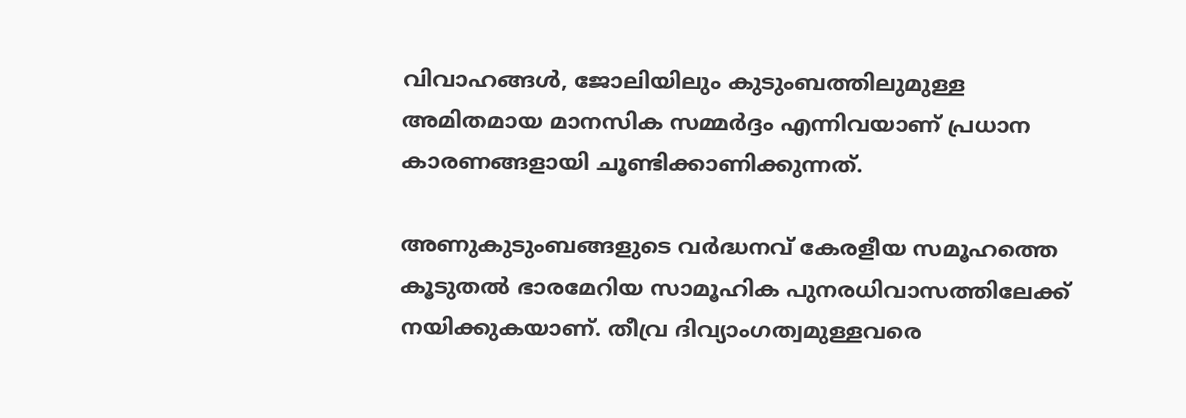വിവാഹങ്ങള്‍, ജോലിയിലും കുടുംബത്തിലുമുള്ള അമിതമായ മാനസിക സമ്മര്‍ദ്ദം എന്നിവയാണ് പ്രധാന കാരണങ്ങളായി ചൂണ്ടിക്കാണിക്കുന്നത്.

അണുകുടുംബങ്ങളുടെ വര്‍ദ്ധനവ് കേരളീയ സമൂഹത്തെ കൂടുതല്‍ ഭാരമേറിയ സാമൂഹിക പുനരധിവാസത്തിലേക്ക് നയിക്കുകയാണ്. തീവ്ര ദിവ്യാംഗത്വമുള്ളവരെ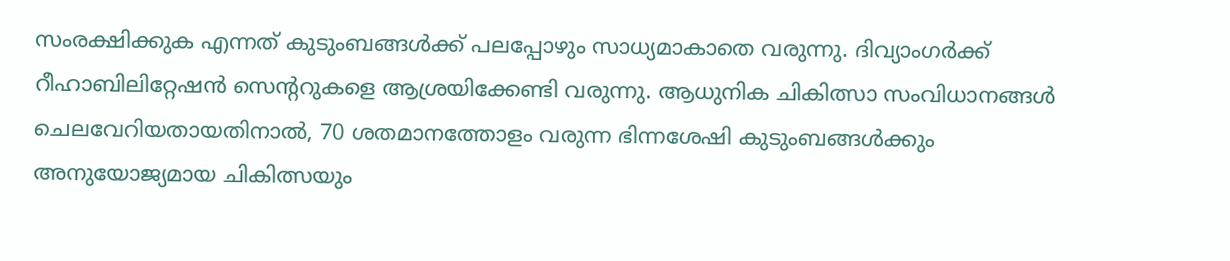സംരക്ഷിക്കുക എന്നത് കുടുംബങ്ങള്‍ക്ക് പലപ്പോഴും സാധ്യമാകാതെ വരുന്നു. ദിവ്യാംഗര്‍ക്ക് റീഹാബിലിറ്റേഷന്‍ സെന്ററുകളെ ആശ്രയിക്കേണ്ടി വരുന്നു. ആധുനിക ചികിത്സാ സംവിധാനങ്ങള്‍ ചെലവേറിയതായതിനാല്‍, 70 ശതമാനത്തോളം വരുന്ന ഭിന്നശേഷി കുടുംബങ്ങള്‍ക്കും അനുയോജ്യമായ ചികിത്സയും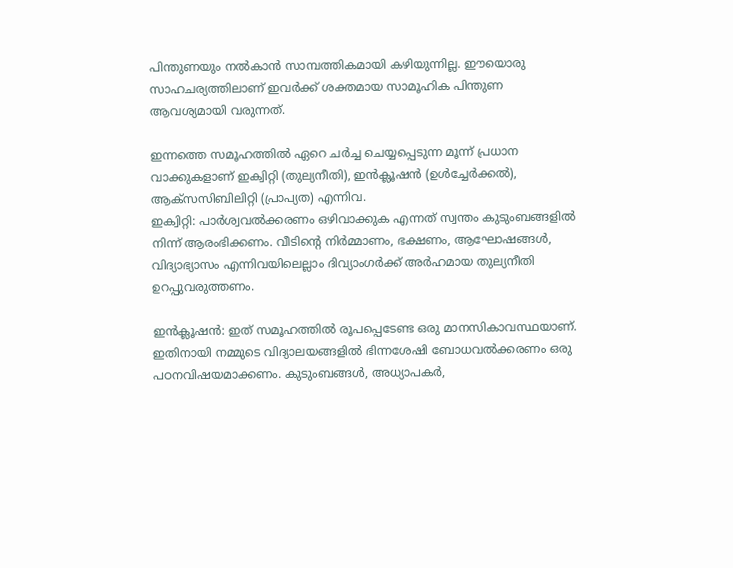പിന്തുണയും നല്‍കാന്‍ സാമ്പത്തികമായി കഴിയുന്നില്ല. ഈയൊരു സാഹചര്യത്തിലാണ് ഇവര്‍ക്ക് ശക്തമായ സാമൂഹിക പിന്തുണ ആവശ്യമായി വരുന്നത്.

ഇന്നത്തെ സമൂഹത്തില്‍ ഏറെ ചര്‍ച്ച ചെയ്യപ്പെടുന്ന മൂന്ന് പ്രധാന വാക്കുകളാണ് ഇക്വിറ്റി (തുല്യനീതി), ഇന്‍ക്ലൂഷന്‍ (ഉള്‍ച്ചേര്‍ക്കല്‍), ആക്‌സസിബിലിറ്റി (പ്രാപ്യത) എന്നിവ.
ഇക്വിറ്റി: പാര്‍ശ്വവല്‍ക്കരണം ഒഴിവാക്കുക എന്നത് സ്വന്തം കുടുംബങ്ങളില്‍ നിന്ന് ആരംഭിക്കണം. വീടിന്റെ നിര്‍മ്മാണം, ഭക്ഷണം, ആഘോഷങ്ങള്‍, വിദ്യാഭ്യാസം എന്നിവയിലെല്ലാം ദിവ്യാംഗര്‍ക്ക് അര്‍ഹമായ തുല്യനീതി ഉറപ്പുവരുത്തണം.

ഇന്‍ക്ലൂഷന്‍: ഇത് സമൂഹത്തില്‍ രൂപപ്പെടേണ്ട ഒരു മാനസികാവസ്ഥയാണ്. ഇതിനായി നമ്മുടെ വിദ്യാലയങ്ങളില്‍ ഭിന്നശേഷി ബോധവല്‍ക്കരണം ഒരു പഠനവിഷയമാക്കണം. കുടുംബങ്ങള്‍, അധ്യാപകര്‍,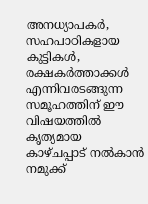അനധ്യാപകര്‍, സഹപാഠികളായ കുട്ടികള്‍, രക്ഷകര്‍ത്താക്കള്‍ എന്നിവരടങ്ങുന്ന സമൂഹത്തിന് ഈ വിഷയത്തില്‍ കൃത്യമായ കാഴ്ചപ്പാട് നല്‍കാന്‍ നമുക്ക്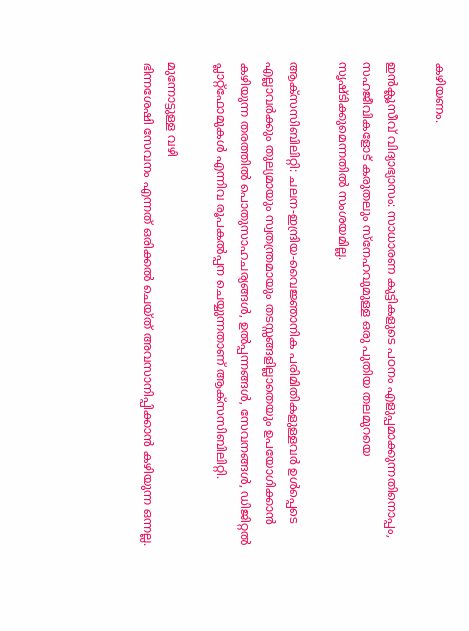കഴിയണം.

ഇന്‍ക്ലൂസീവ് വിദ്യാഭ്യാസം: സാധാരണ കുട്ടികളുടെ പഠനം എളുപ്പമാക്കുന്നതിനൊപ്പം, സഹജീവികളോട് കരുതലും സ്‌നേഹവുമുള്ള ഒരു പുതിയ തലമുറയെ സൃഷ്ടിക്കുമെന്നതില്‍ സംശയമില്ല.

ആക്‌സസിബിലിറ്റി: ചലന-ഇന്ദ്രിയ-വൈജ്ഞാനിക പരിമിതികളുള്ളവര്‍ ഉള്‍പ്പെടെ എല്ലാവര്‍ക്കും തുല്യമായും സ്വതന്ത്രമായും തടസ്സങ്ങളില്ലാതെയും ഉപയോഗിക്കാന്‍ കഴിയുന്ന തരത്തില്‍ പൊതുസാഹചര്യങ്ങള്‍, ഉല്‍പ്പന്നങ്ങള്‍, സേവനങ്ങള്‍, ഡിജിറ്റല്‍ പ്ലാറ്റ്ഫോമുകള്‍ എന്നിവ രൂപകല്‍പ്പന ചെയ്യുന്നതാണ് ആക്‌സസിബിലിറ്റി.

മുന്നോട്ടുള്ള വഴി
ഭിന്നശേഷി സേവനം എന്നത് ഒരിക്കല്‍ ചെയ്ത് അവസാനിപ്പിക്കാന്‍ കഴിയുന്ന ഒന്നല്ല.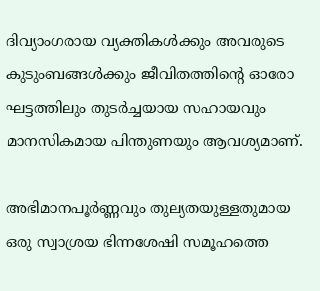ദിവ്യാംഗരായ വ്യക്തികള്‍ക്കും അവരുടെ കുടുംബങ്ങള്‍ക്കും ജീവിതത്തിന്റെ ഓരോ ഘട്ടത്തിലും തുടര്‍ച്ചയായ സഹായവും മാനസികമായ പിന്തുണയും ആവശ്യമാണ്.

അഭിമാനപൂര്‍ണ്ണവും തുല്യതയുള്ളതുമായ ഒരു സ്വാശ്രയ ഭിന്നശേഷി സമൂഹത്തെ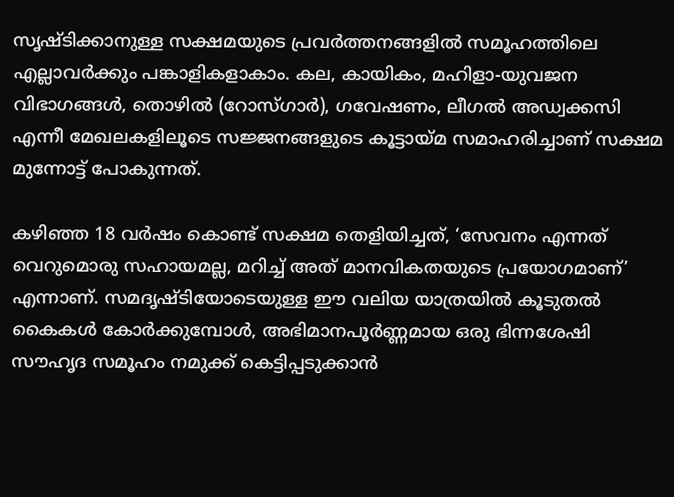സൃഷ്ടിക്കാനുള്ള സക്ഷമയുടെ പ്രവര്‍ത്തനങ്ങളില്‍ സമൂഹത്തിലെ എല്ലാവര്‍ക്കും പങ്കാളികളാകാം. കല, കായികം, മഹിളാ-യുവജന വിഭാഗങ്ങള്‍, തൊഴില്‍ (റോസ്ഗാര്‍), ഗവേഷണം, ലീഗല്‍ അഡ്വക്കസി എന്നീ മേഖലകളിലൂടെ സജ്ജനങ്ങളുടെ കൂട്ടായ്‌മ സമാഹരിച്ചാണ് സക്ഷമ മുന്നോട്ട് പോകുന്നത്.

കഴിഞ്ഞ 18 വര്‍ഷം കൊണ്ട് സക്ഷമ തെളിയിച്ചത്, ‘സേവനം എന്നത് വെറുമൊരു സഹായമല്ല, മറിച്ച് അത് മാനവികതയുടെ പ്രയോഗമാണ്’ എന്നാണ്. സമദൃഷ്ടിയോടെയുള്ള ഈ വലിയ യാത്രയില്‍ കൂടുതല്‍ കൈകള്‍ കോര്‍ക്കുമ്പോള്‍, അഭിമാനപൂര്‍ണ്ണമായ ഒരു ഭിന്നശേഷി സൗഹൃദ സമൂഹം നമുക്ക് കെട്ടിപ്പടുക്കാന്‍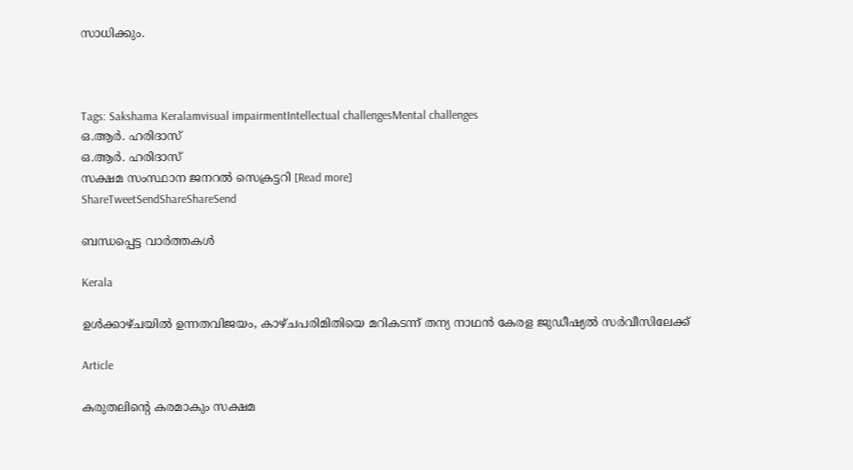സാധിക്കും.



Tags: Sakshama Keralamvisual impairmentIntellectual challengesMental challenges
ഒ.ആര്‍. ഹരിദാസ്
ഒ.ആര്‍. ഹരിദാസ്
സക്ഷമ സംസ്ഥാന ജനറല്‍ സെക്രട്ടറി [Read more]
ShareTweetSendShareShareSend

ബന്ധപ്പെട്ട വാര്‍ത്തകള്‍

Kerala

ഉള്‍ക്കാഴ്ചയില്‍ ഉന്നതവിജയം, കാഴ്ചപരിമിതിയെ മറികടന്ന് തന്യ നാഥന്‍ കേരള ജുഡീഷ്യല്‍ സര്‍വീസിലേക്ക്

Article

കരുതലിന്റെ കരമാകും സക്ഷമ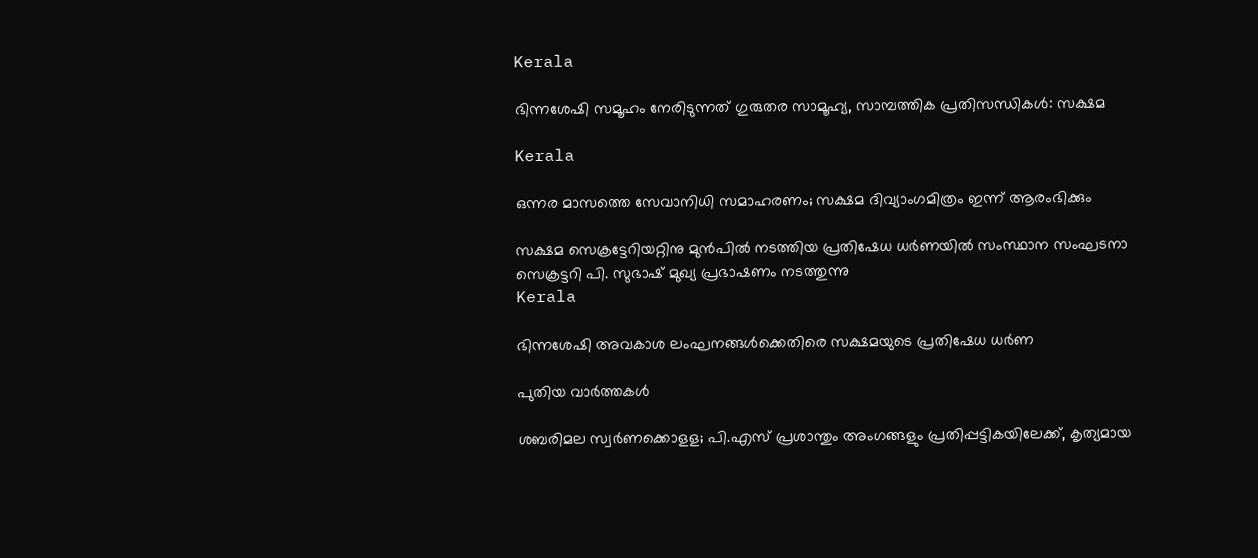Kerala

ഭിന്നശേഷി സമൂഹം നേരിടുന്നത് ഗുരുതര സാമൂഹ്യ, സാമ്പത്തിക പ്രതിസന്ധികള്‍: സക്ഷമ

Kerala

ഒന്നര മാസത്തെ സേവാനിധി സമാഹരണം; സക്ഷമ ദിവ്യാംഗമിത്രം ഇന്ന് ആരംഭിക്കും

സക്ഷമ സെക്രട്ടേറിയറ്റിനു മുന്‍പില്‍ നടത്തിയ പ്രതിഷേധ ധര്‍ണയില്‍ സംസ്ഥാന സംഘടനാ സെക്രട്ടറി പി. സുഭാഷ് മുഖ്യ പ്രഭാഷണം നടത്തുന്നു
Kerala

ഭിന്നശേഷി അവകാശ ലംഘനങ്ങള്‍ക്കെതിരെ സക്ഷമയുടെ പ്രതിഷേധ ധര്‍ണ

പുതിയ വാര്‍ത്തകള്‍

ശബരിമല സ്വർണക്കൊളള; പി.എസ് പ്രശാന്തും അംഗങ്ങളും പ്രതിപ്പട്ടികയിലേക്ക്, കൃത്യമായ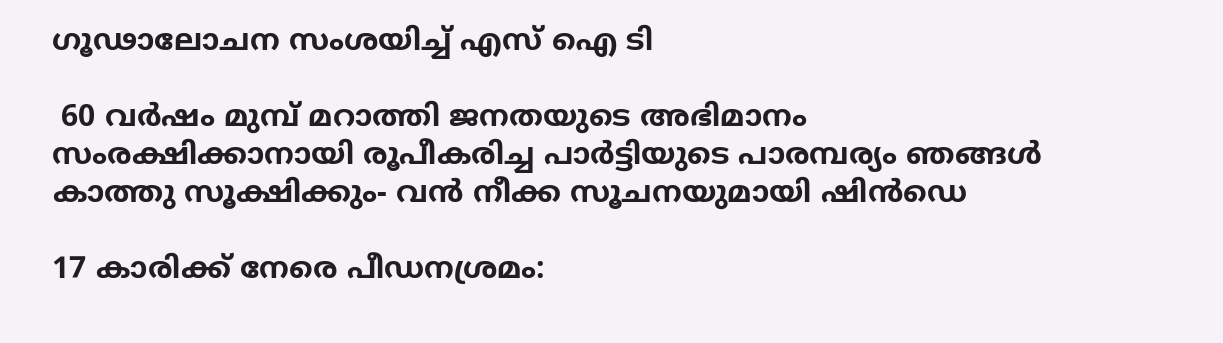ഗൂഢാലോചന സംശയിച്ച് എസ് ഐ ടി

 60 വർഷം മുമ്പ് മറാത്തി ജനതയുടെ അഭിമാനം സംരക്ഷിക്കാനായി രൂപീകരിച്ച പാർട്ടിയുടെ പാരമ്പര്യം ഞങ്ങൾ കാത്തു സൂക്ഷിക്കും- വൻ നീക്ക സൂചനയുമായി ഷിൻഡെ

17 കാരിക്ക് നേരെ പീഡനശ്രമം: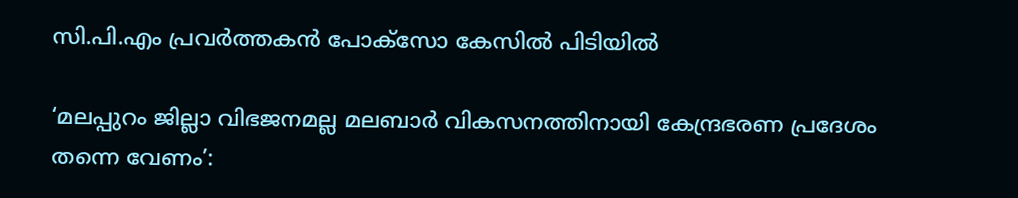സി.പി.എം പ്രവർത്തകൻ പോക്സോ കേസിൽ പിടിയിൽ

‘മലപ്പുറം ജില്ലാ വിഭജനമല്ല മലബാർ വികസനത്തിനായി കേന്ദ്രഭരണ പ്രദേശം തന്നെ വേണം’: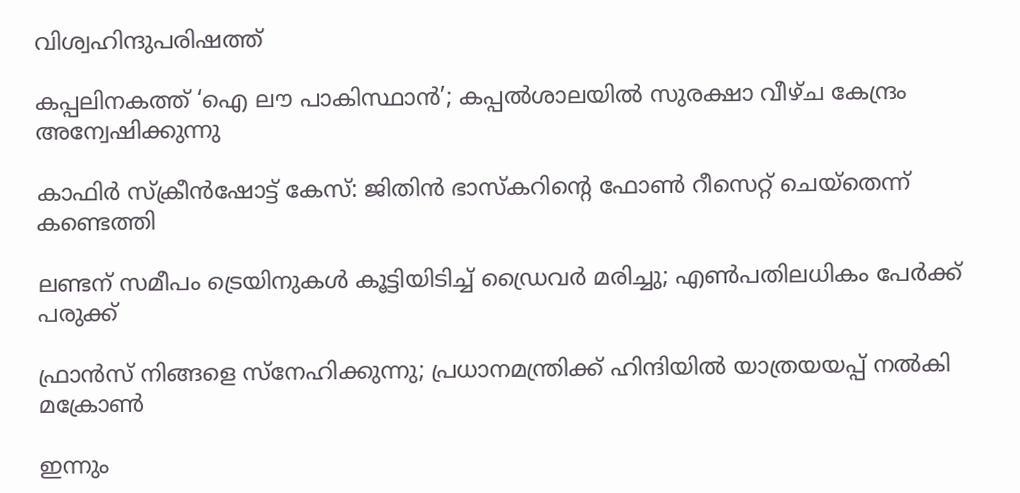വിശ്വഹിന്ദുപരിഷത്ത്

കപ്പലിനകത്ത് ‘ഐ ലൗ പാകിസ്ഥാന്‍’; കപ്പല്‍ശാലയില്‍ സുരക്ഷാ വീഴ്ച കേന്ദ്രം അന്വേഷിക്കുന്നു

കാഫിര്‍ സ്‌ക്രീന്‍ഷോട്ട് കേസ്: ജിതിന്‍ ഭാസ്‌കറിന്റെ ഫോണ്‍ റീസെറ്റ് ചെയ്‌തെന്ന് കണ്ടെത്തി

ലണ്ടന് സമീപം ട്രെയിനുകൾ കൂട്ടിയിടിച്ച് ഡ്രൈവർ മരിച്ചു; എൺപതിലധികം പേർക്ക് പരുക്ക്

ഫ്രാന്‍സ് നിങ്ങളെ സ്നേഹിക്കുന്നു; പ്രധാനമന്ത്രിക്ക് ഹിന്ദിയില്‍ യാത്രയയപ്പ് നല്‍കി മക്രോണ്‍

ഇന്നും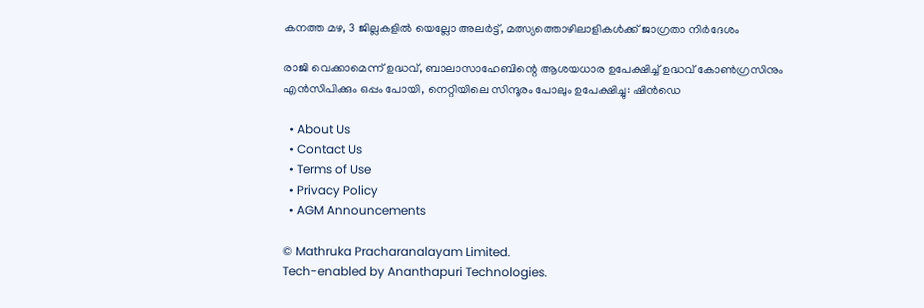കനത്ത മഴ, 3 ജില്ലകളിൽ യെല്ലോ അലർട്ട്, മത്സ്യത്തൊഴിലാളികൾക്ക് ജാഗ്രതാ നിർദേശം

രാജി വെക്കാമെന്ന് ഉദ്ധവ്, ബാലാസാഹേബിന്റെ ആശയധാര ഉപേക്ഷിച്ച് ഉദ്ധവ് കോൺഗ്രസിനും എൻസിപിക്കും ഒപ്പം പോയി, നെറ്റിയിലെ സിന്ദൂരം പോലും ഉപേക്ഷിച്ചു: ഷിൻഡെ

  • About Us
  • Contact Us
  • Terms of Use
  • Privacy Policy
  • AGM Announcements

© Mathruka Pracharanalayam Limited.
Tech-enabled by Ananthapuri Technologies.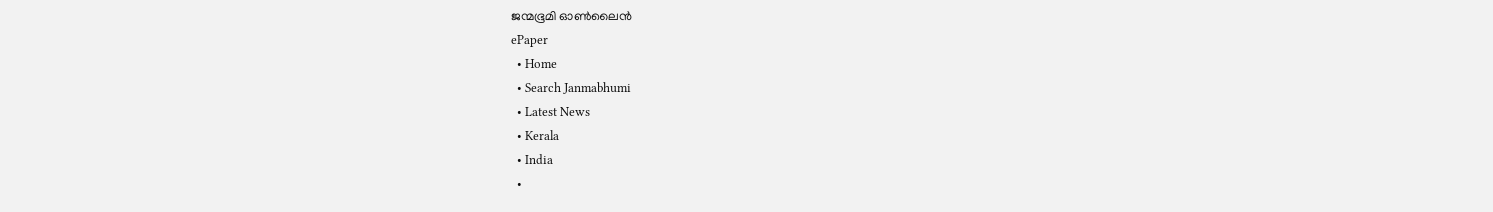ജന്മഭൂമി ഓണ്‍ലൈന്‍
ePaper
  • Home
  • Search Janmabhumi
  • Latest News
  • Kerala
  • India
  •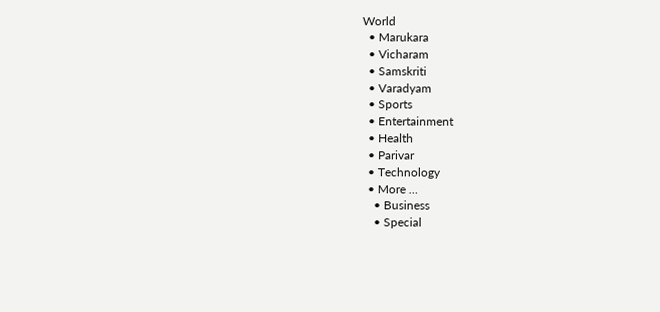World
  • Marukara
  • Vicharam
  • Samskriti
  • Varadyam
  • Sports
  • Entertainment
  • Health
  • Parivar
  • Technology
  • More …
    • Business
    • Special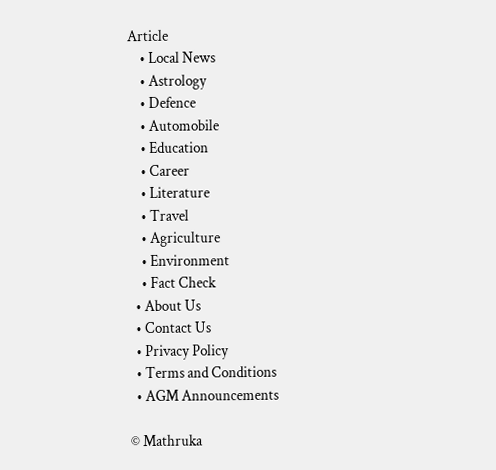Article
    • Local News
    • Astrology
    • Defence
    • Automobile
    • Education
    • Career
    • Literature
    • Travel
    • Agriculture
    • Environment
    • Fact Check
  • About Us
  • Contact Us
  • Privacy Policy
  • Terms and Conditions
  • AGM Announcements

© Mathruka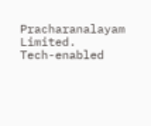Pracharanalayam Limited.
Tech-enabled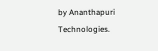by Ananthapuri Technologies.